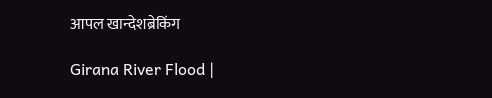आपल खान्देशब्रेकिंग

Girana River Flood |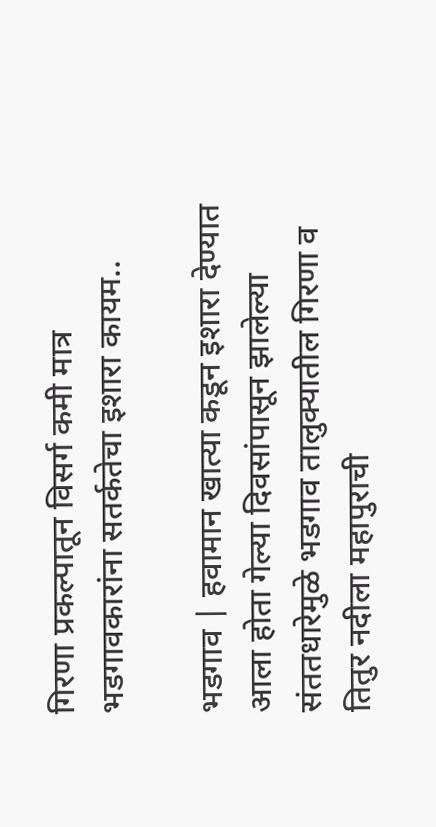गिरणा प्रकल्पातून विसर्ग कमी मात्र भडगावकारांना सतर्कतेचा इशारा कायम..

भडगाव | हवामान खात्या कडून इशारा देण्यात आला होता गेल्या दिवसांपासून झालेल्या संततधारेमुळे भडगाव तालुक्यातील गिरणा व तितुर नदीला महापुराची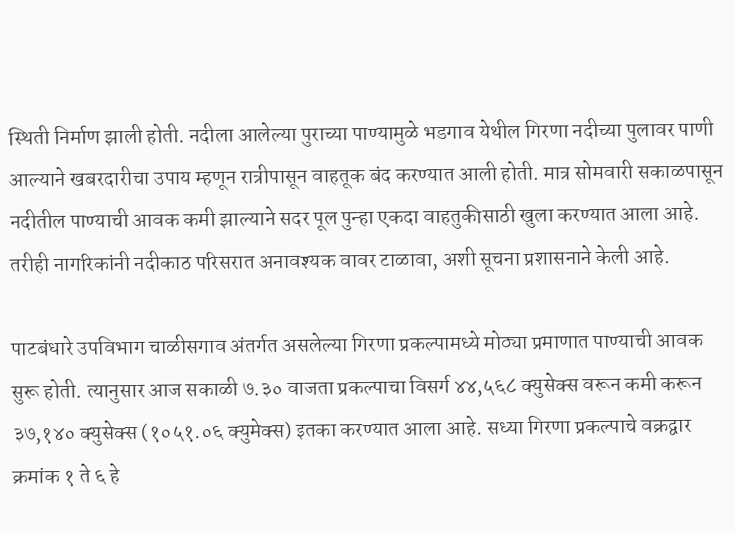स्थिती निर्माण झाली होती. नदीला आलेल्या पुराच्या पाण्यामुळे भडगाव येथील गिरणा नदीच्या पुलावर पाणी आल्याने खबरदारीचा उपाय म्हणून रात्रीपासून वाहतूक बंद करण्यात आली होती. मात्र सोमवारी सकाळपासून नदीतील पाण्याची आवक कमी झाल्याने सदर पूल पुन्हा एकदा वाहतुकीसाठी खुला करण्यात आला आहे. तरीही नागरिकांनी नदीकाठ परिसरात अनावश्यक वावर टाळावा, अशी सूचना प्रशासनाने केली आहे.

पाटबंधारे उपविभाग चाळीसगाव अंतर्गत असलेल्या गिरणा प्रकल्पामध्ये मोठ्या प्रमाणात पाण्याची आवक सुरू होती. त्यानुसार आज सकाळी ७.३० वाजता प्रकल्पाचा विसर्ग ४४,५६८ क्युसेक्स वरून कमी करून ३७,१४० क्युसेक्स (१०५१.०६ क्युमेक्स) इतका करण्यात आला आहे. सध्या गिरणा प्रकल्पाचे वक्रद्वार क्रमांक १ ते ६ हे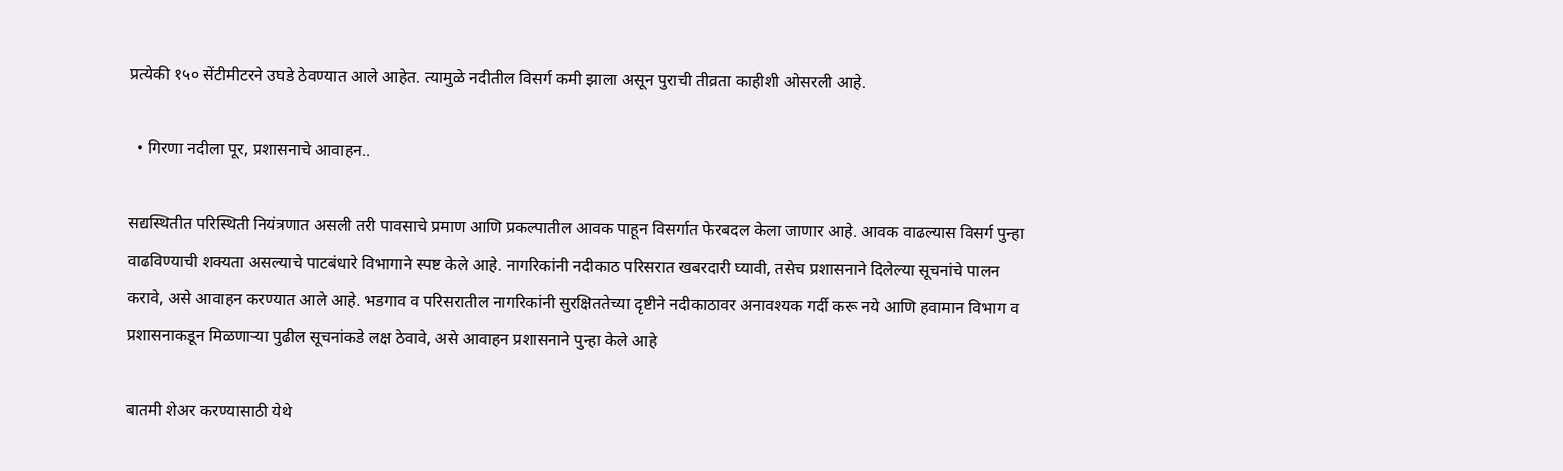प्रत्येकी १५० सेंटीमीटरने उघडे ठेवण्यात आले आहेत. त्यामुळे नदीतील विसर्ग कमी झाला असून पुराची तीव्रता काहीशी ओसरली आहे.

  • गिरणा नदीला पूर, प्रशासनाचे आवाहन..

सद्यस्थितीत परिस्थिती नियंत्रणात असली तरी पावसाचे प्रमाण आणि प्रकल्पातील आवक पाहून विसर्गात फेरबदल केला जाणार आहे. आवक वाढल्यास विसर्ग पुन्हा वाढविण्याची शक्यता असल्याचे पाटबंधारे विभागाने स्पष्ट केले आहे. नागरिकांनी नदीकाठ परिसरात खबरदारी घ्यावी, तसेच प्रशासनाने दिलेल्या सूचनांचे पालन करावे, असे आवाहन करण्यात आले आहे. भडगाव व परिसरातील नागरिकांनी सुरक्षिततेच्या दृष्टीने नदीकाठावर अनावश्यक गर्दी करू नये आणि हवामान विभाग व प्रशासनाकडून मिळणाऱ्या पुढील सूचनांकडे लक्ष ठेवावे, असे आवाहन प्रशासनाने पुन्हा केले आहे

बातमी शेअर करण्यासाठी येथे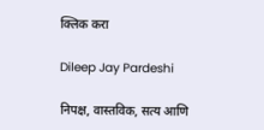क्लिक करा

Dileep Jay Pardeshi

निपक्ष, वास्तविक, सत्य आणि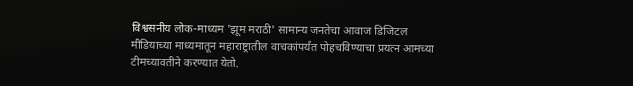विश्वसनीय लोक-माध्यम 'झूम मराठी' सामान्य जनतेचा आवाज डिजिटल मीडियाच्या माध्यमातून महाराष्ट्रातील वाचकांपर्यंत पोहचविण्याचा प्रयत्न आमच्या टीमच्यावतीने करण्यात येतो.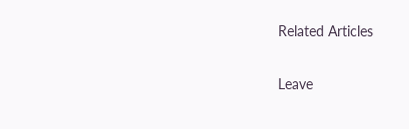Related Articles

Leave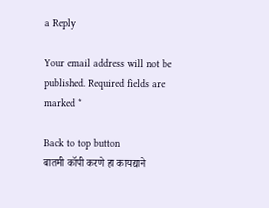a Reply

Your email address will not be published. Required fields are marked *

Back to top button
बातमी कॉपी करणे हा कायद्याने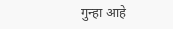गुन्हा आहे